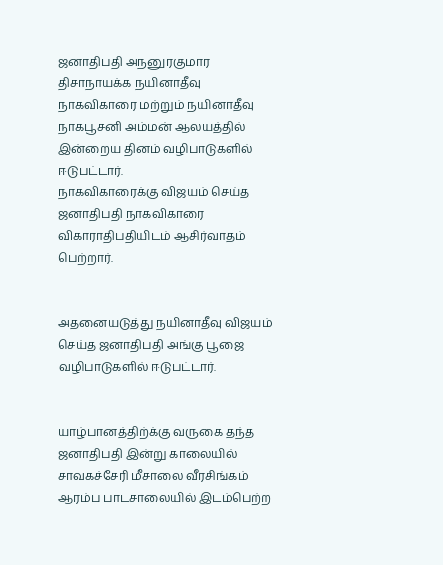ஜனாதிபதி அநனுரகுமார திசாநாயக்க நயினாதீவு நாகவிகாரை மற்றும் நயினாதீவு நாகபூசனி அம்மன் ஆலயத்தில் இன்றைய தினம் வழிபாடுகளில் ஈடுபட்டார்.
நாகவிகாரைக்கு விஜயம் செய்த ஜனாதிபதி நாகவிகாரை விகாராதிபதியிடம் ஆசிர்வாதம் பெற்றார்.


அதனையடுத்து நயினாதீவு விஜயம் செய்த ஜனாதிபதி அங்கு பூஜை வழிபாடுகளில் ஈடுபட்டார்.


யாழ்பானத்திற்க்கு வருகை தந்த ஜனாதிபதி இன்று காலையில் சாவகச்சேரி மீசாலை வீரசிங்கம் ஆரம்ப பாடசாலையில் இடம்பெற்ற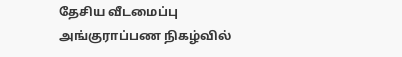தேசிய வீடமைப்பு அங்குராப்பண நிகழ்வில்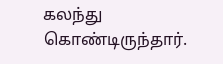கலந்து கொண்டிருந்தார்.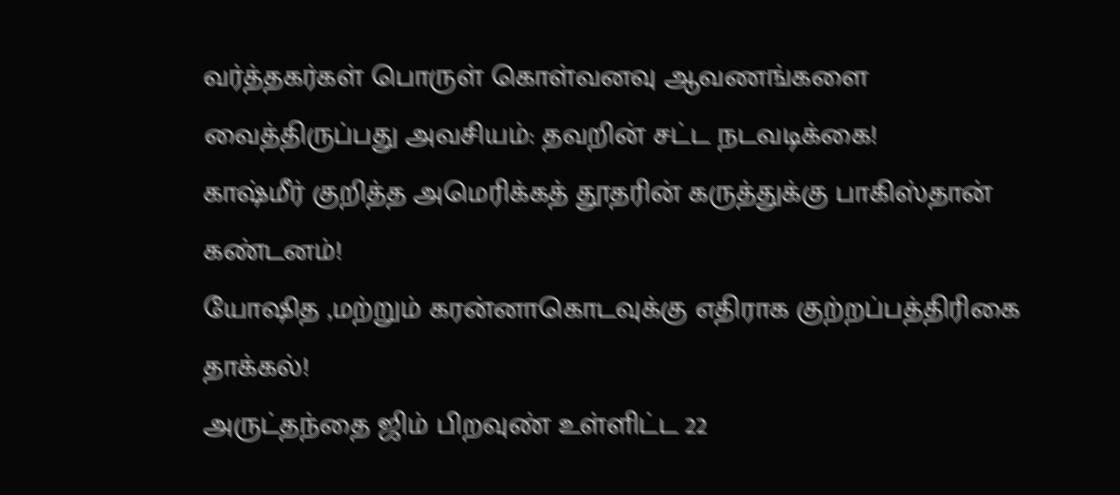வர்த்தகர்கள் பொருள் கொள்வனவு ஆவணங்களை வைத்திருப்பது அவசியம்: தவறின் சட்ட நடவடிக்கை!
காஷ்மீர் குறித்த அமெரிக்கத் தூதரின் கருத்துக்கு பாகிஸ்தான் கண்டனம்!
யோஷித ,மற்றும் கரன்னாகொடவுக்கு எதிராக குற்றப்பத்திரிகை தாக்கல்!
அருட்தந்தை ஜிம் பிறவுண் உள்ளிட்ட 22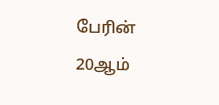பேரின் 20ஆம்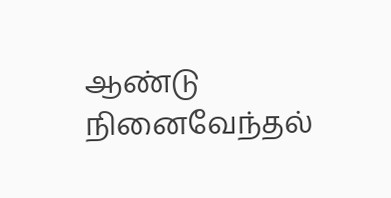ஆண்டு நினைவேந்தல்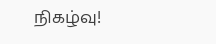நிகழ்வு!